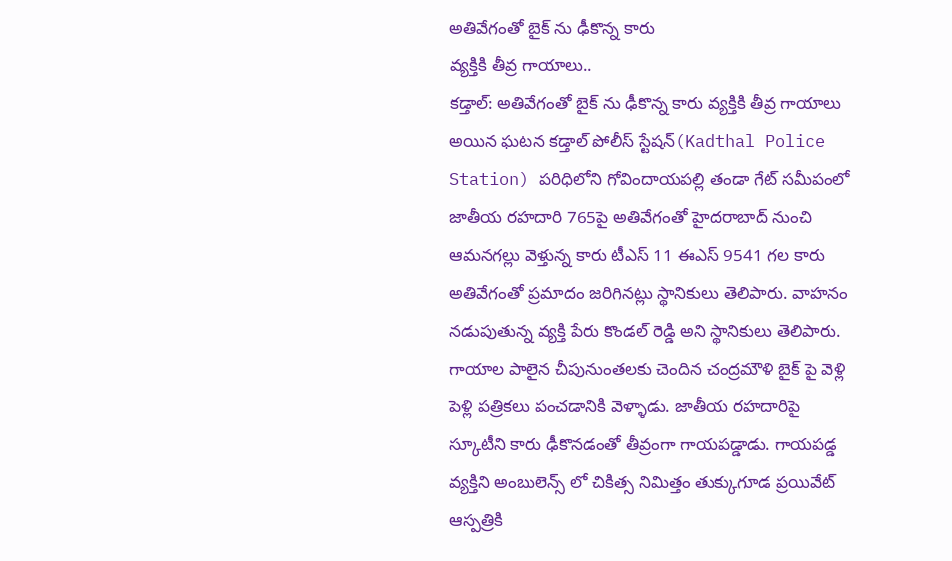అతివేగంతో బైక్ ను ఢీకొన్న కారు
వ్యక్తికి తీవ్ర గాయాలు..
కడ్తాల్: అతివేగంతో బైక్ ను ఢీకొన్న కారు వ్యక్తికి తీవ్ర గాయాలు అయిన ఘటన కడ్తాల్ పోలీస్ స్టేషన్(Kadthal Police Station) పరిధిలోని గోవిందాయపల్లి తండా గేట్ సమీపంలో జాతీయ రహదారి 765పై అతివేగంతో హైదరాబాద్ నుంచి ఆమనగల్లు వెళ్తున్న కారు టీఎస్ 11 ఈఎస్ 9541 గల కారు అతివేగంతో ప్రమాదం జరిగినట్లు స్థానికులు తెలిపారు. వాహనం నడుపుతున్న వ్యక్తి పేరు కొండల్ రెడ్డి అని స్థానికులు తెలిపారు. గాయాల పాలైన చీపునుంతలకు చెందిన చంద్రమౌళి బైక్ పై వెళ్లి పెళ్లి పత్రికలు పంచడానికి వెళ్ళాడు. జాతీయ రహదారిపై స్కూటీని కారు ఢీకొనడంతో తీవ్రంగా గాయపడ్డాడు. గాయపడ్డ వ్యక్తిని అంబులెన్స్ లో చికిత్స నిమిత్తం తుక్కుగూడ ప్రయివేట్ ఆస్పత్రికి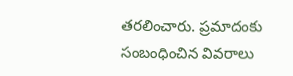తరలించారు. ప్రమాదంకు సంబంధించిన వివరాలు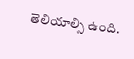తెలియాల్సి ఉంది.